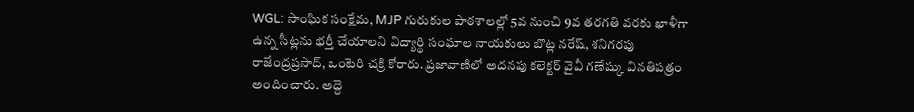WGL: సాంఘిక సంక్షేమ, MJP గురుకుల పాఠశాలల్లో 5వ నుంచి 9వ తరగతి వరకు ఖాళీగా ఉన్న సీట్లను భర్తీ చేయాలని విద్యార్థి సంఘాల నాయకులు బొట్ల నరేష్, శనిగరపు రాజేంద్రప్రసాద్, ఒంటెరి చక్రి కోరారు. ప్రజావాణిలో అదనపు కలెక్టర్ వైవీ గణేష్కు వినతిపత్రం అందించారు. అద్దె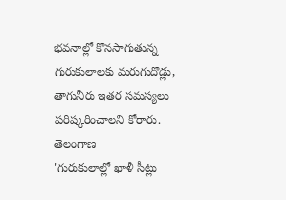భవనాల్లో కొనసాగుతున్న గురుకులాలకు మరుగుదొడ్లు, తాగునీరు ఇతర సమస్యలు పరిష్కరించాలని కోరారు.
తెలంగాణ
'గురుకులాల్లో ఖాళీ సీట్లు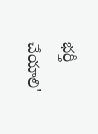భర్తీ చేయాలి'